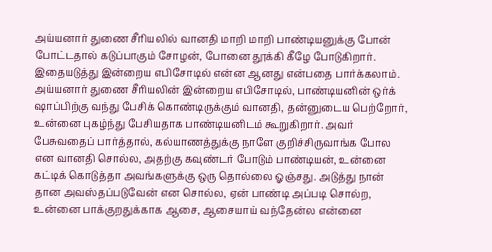அய்யனார் துணை சீரியலில் வானதி மாறி மாறி பாண்டியனுக்கு போன் போட்டதால் கடுப்பாகும் சோழன், போனை தூக்கி கீழே போடுகிறார். இதையடுத்து இன்றைய எபிசோடில் என்ன ஆனது என்பதை பார்க்கலாம்.
அய்யனார் துணை சீரியலின் இன்றைய எபிசோடில், பாண்டியனின் ஒர்க் ஷாப்பிற்கு வந்து பேசிக் கொண்டிருக்கும் வானதி, தன்னுடைய பெற்றோர், உன்னை புகழ்ந்து பேசியதாக பாண்டியனிடம் கூறுகிறார். அவர் பேசுவதைப் பார்த்தால், கல்யாணத்துக்கு நாளே குறிச்சிருவாங்க போல என வானதி சொல்ல, அதற்கு கவுண்டர் போடும் பாண்டியன், உன்னை கட்டிக் கொடுத்தா அவங்களுக்கு ஒரு தொல்லை ஓஞ்சது. அடுத்து நான் தான அவஸ்தப்படுவேன் என சொல்ல, ஏன் பாண்டி அப்படி சொல்ற, உன்னை பாக்குறதுக்காக ஆசை, ஆசையாய் வந்தேன்ல என்னை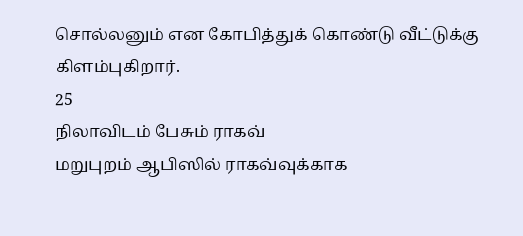சொல்லனும் என கோபித்துக் கொண்டு வீட்டுக்கு கிளம்புகிறார்.
25
நிலாவிடம் பேசும் ராகவ்
மறுபுறம் ஆபிஸில் ராகவ்வுக்காக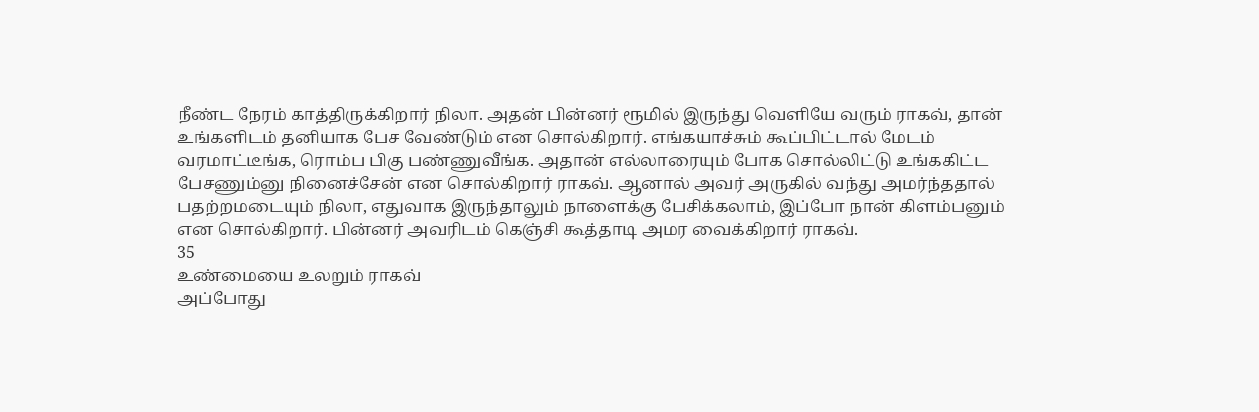நீண்ட நேரம் காத்திருக்கிறார் நிலா. அதன் பின்னர் ரூமில் இருந்து வெளியே வரும் ராகவ், தான் உங்களிடம் தனியாக பேச வேண்டும் என சொல்கிறார். எங்கயாச்சும் கூப்பிட்டால் மேடம் வரமாட்டீங்க, ரொம்ப பிகு பண்ணுவீங்க. அதான் எல்லாரையும் போக சொல்லிட்டு உங்ககிட்ட பேசணும்னு நினைச்சேன் என சொல்கிறார் ராகவ். ஆனால் அவர் அருகில் வந்து அமர்ந்ததால் பதற்றமடையும் நிலா, எதுவாக இருந்தாலும் நாளைக்கு பேசிக்கலாம், இப்போ நான் கிளம்பனும் என சொல்கிறார். பின்னர் அவரிடம் கெஞ்சி கூத்தாடி அமர வைக்கிறார் ராகவ்.
35
உண்மையை உலறும் ராகவ்
அப்போது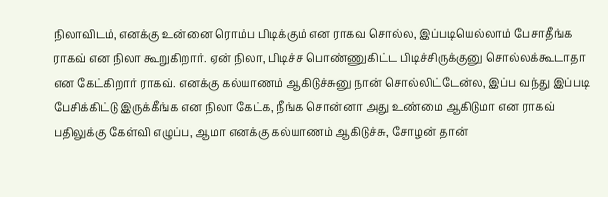நிலாவிடம், எனக்கு உன்னை ரொம்ப பிடிக்கும் என ராகவ சொல்ல, இப்படியெல்லாம் பேசாதீங்க ராகவ் என நிலா கூறுகிறார். ஏன் நிலா, பிடிச்ச பொண்ணுகிட்ட பிடிச்சிருக்குனு சொல்லக்கூடாதா என கேட்கிறார் ராகவ். எனக்கு கல்யாணம் ஆகிடுச்சுனு நான் சொல்லிட்டேன்ல, இப்ப வந்து இப்படி பேசிக்கிட்டு இருக்கீங்க என நிலா கேட்க, நீங்க சொன்னா அது உண்மை ஆகிடுமா என ராகவ் பதிலுக்கு கேள்வி எழுப்ப, ஆமா எனக்கு கல்யாணம் ஆகிடுச்சு, சோழன் தான்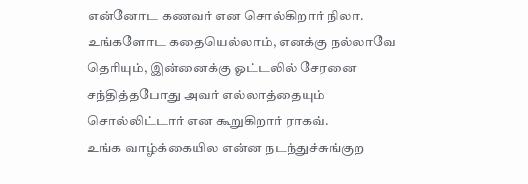என்னோட கணவர் என சொல்கிறார் நிலா. உங்களோட கதையெல்லாம், எனக்கு நல்லாவே தெரியும், இன்னைக்கு ஓட்டலில் சேரனை சந்தித்தபோது அவர் எல்லாத்தையும் சொல்லிட்டார் என கூறுகிறார் ராகவ்.
உங்க வாழ்க்கையில என்ன நடந்துச்சுங்குற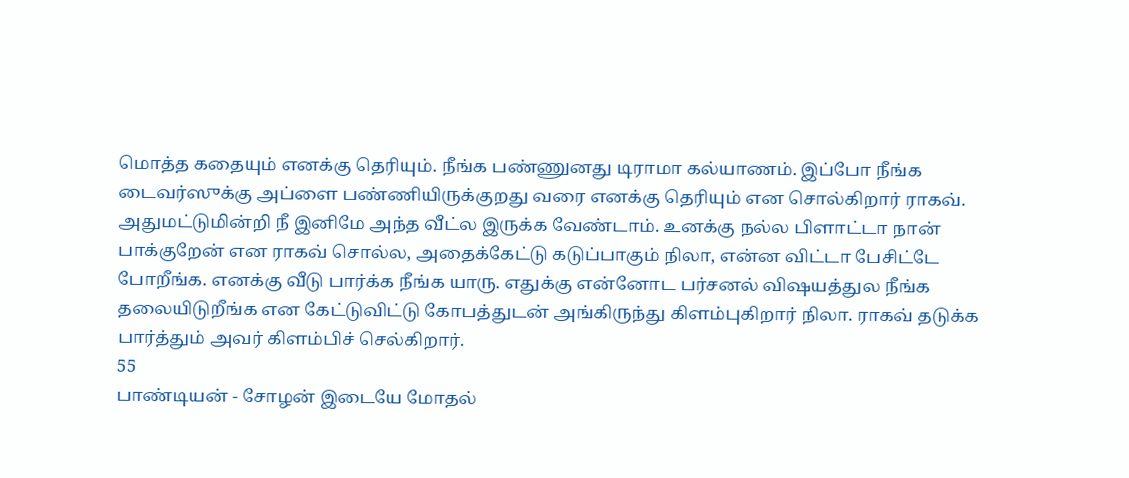மொத்த கதையும் எனக்கு தெரியும். நீங்க பண்ணுனது டிராமா கல்யாணம். இப்போ நீங்க டைவர்ஸுக்கு அப்ளை பண்ணியிருக்குறது வரை எனக்கு தெரியும் என சொல்கிறார் ராகவ். அதுமட்டுமின்றி நீ இனிமே அந்த வீட்ல இருக்க வேண்டாம். உனக்கு நல்ல பிளாட்டா நான் பாக்குறேன் என ராகவ் சொல்ல, அதைக்கேட்டு கடுப்பாகும் நிலா, என்ன விட்டா பேசிட்டே போறீங்க. எனக்கு வீடு பார்க்க நீங்க யாரு. எதுக்கு என்னோட பர்சனல் விஷயத்துல நீங்க தலையிடுறீங்க என கேட்டுவிட்டு கோபத்துடன் அங்கிருந்து கிளம்புகிறார் நிலா. ராகவ் தடுக்க பார்த்தும் அவர் கிளம்பிச் செல்கிறார்.
55
பாண்டியன் - சோழன் இடையே மோதல்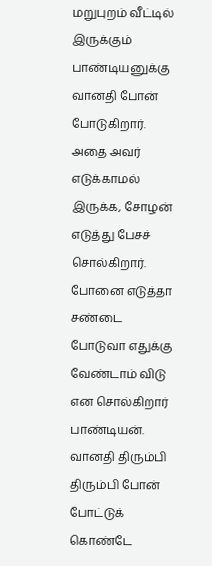மறுபுறம் வீட்டில் இருக்கும் பாண்டியனுக்கு வானதி போன் போடுகிறார். அதை அவர் எடுக்காமல் இருக்க, சோழன் எடுத்து பேசச் சொல்கிறார். போனை எடுத்தா சண்டை போடுவா எதுக்கு வேண்டாம் விடு என சொல்கிறார் பாண்டியன். வானதி திரும்பி திரும்பி போன் போட்டுக் கொண்டே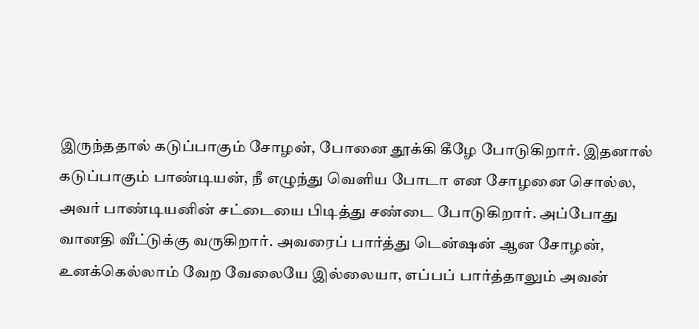இருந்ததால் கடுப்பாகும் சோழன், போனை தூக்கி கீழே போடுகிறார். இதனால் கடுப்பாகும் பாண்டியன், நீ எழுந்து வெளிய போடா என சோழனை சொல்ல, அவர் பாண்டியனின் சட்டையை பிடித்து சண்டை போடுகிறார். அப்போது வானதி வீட்டுக்கு வருகிறார். அவரைப் பார்த்து டென்ஷன் ஆன சோழன், உனக்கெல்லாம் வேற வேலையே இல்லையா, எப்பப் பார்த்தாலும் அவன்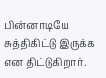பின்னாடியே சுத்திகிட்டு இருக்க என திட்டுகிறார்.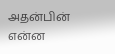அதன்பின் என்ன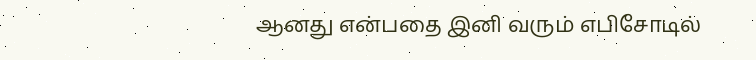ஆனது என்பதை இனி வரும் எபிசோடில்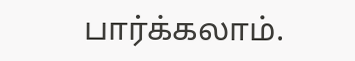பார்க்கலாம்.